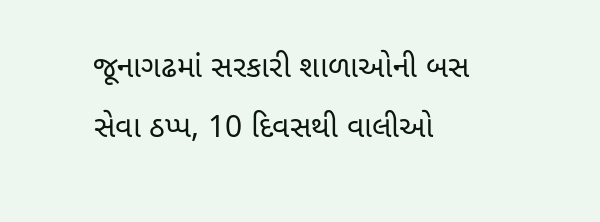જૂનાગઢમાં સરકારી શાળાઓની બસ સેવા ઠપ્પ, 10 દિવસથી વાલીઓ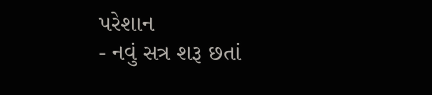પરેશાન
- નવું સત્ર શરૂ છતાં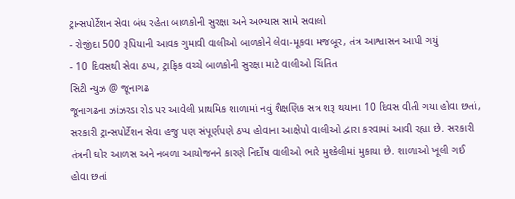ટ્રાન્સપોર્ટેશન સેવા બંધ રહેતા બાળકોની સુરક્ષા અને અભ્યાસ સામે સવાલો
- રોજીંદા 500 રૂપિયાની આવક ગુમાવી વાલીઓ બાળકોને લેવા-મૂકવા મજબૂર, તંત્ર આશ્વાસન આપી ગયું
- 10 દિવસથી સેવા ઠપ્પ, ટ્રાફિક વચ્ચે બાળકોની સુરક્ષા માટે વાલીઓ ચિંતિત
સિટી ન્યુઝ @ જૂનાગઢ
જૂનાગઢના ઝાંઝરડા રોડ પર આવેલી પ્રાથમિક શાળામાં નવું શૈક્ષણિક સત્ર શરૂ થયાના 10 દિવસ વીતી ગયા હોવા છતાં, સરકારી ટ્રાન્સપોર્ટેશન સેવા હજુ પણ સંપૂર્ણપણે ઠપ્પ હોવાના આક્ષેપો વાલીઓ દ્વારા કરવામાં આવી રહ્યા છે. સરકારી તંત્રની ઘોર આળસ અને નબળા આયોજનને કારણે નિર્દોષ વાલીઓ ભારે મુશ્કેલીમાં મુકાયા છે. શાળાઓ ખૂલી ગઈ હોવા છતાં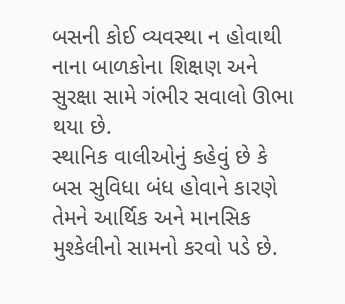બસની કોઈ વ્યવસ્થા ન હોવાથી નાના બાળકોના શિક્ષણ અને સુરક્ષા સામે ગંભીર સવાલો ઊભા થયા છે.
સ્થાનિક વાલીઓનું કહેવું છે કે બસ સુવિધા બંધ હોવાને કારણે તેમને આર્થિક અને માનસિક મુશ્કેલીનો સામનો કરવો પડે છે.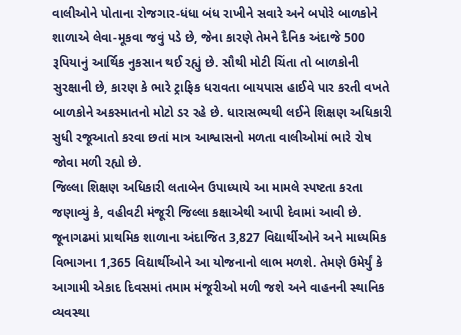વાલીઓને પોતાના રોજગાર-ધંધા બંધ રાખીને સવારે અને બપોરે બાળકોને શાળાએ લેવા-મૂકવા જવું પડે છે, જેના કારણે તેમને દૈનિક અંદાજે 500 રૂપિયાનું આર્થિક નુકસાન થઈ રહ્યું છે. સૌથી મોટી ચિંતા તો બાળકોની સુરક્ષાની છે, કારણ કે ભારે ટ્રાફિક ધરાવતા બાયપાસ હાઈવે પાર કરતી વખતે બાળકોને અકસ્માતનો મોટો ડર રહે છે. ધારાસભ્યથી લઈને શિક્ષણ અધિકારી સુધી રજૂઆતો કરવા છતાં માત્ર આશ્વાસનો મળતા વાલીઓમાં ભારે રોષ જોવા મળી રહ્યો છે.
જિલ્લા શિક્ષણ અધિકારી લતાબેન ઉપાધ્યાયે આ મામલે સ્પષ્ટતા કરતા જણાવ્યું કે, વહીવટી મંજૂરી જિલ્લા કક્ષાએથી આપી દેવામાં આવી છે. જૂનાગઢમાં પ્રાથમિક શાળાના અંદાજિત 3,827 વિદ્યાર્થીઓને અને માધ્યમિક વિભાગના 1,365 વિદ્યાર્થીઓને આ યોજનાનો લાભ મળશે. તેમણે ઉમેર્યું કે આગામી એકાદ દિવસમાં તમામ મંજૂરીઓ મળી જશે અને વાહનની સ્થાનિક વ્યવસ્થા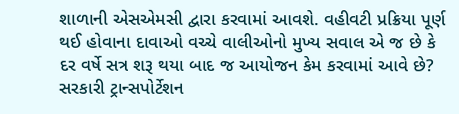શાળાની એસએમસી દ્વારા કરવામાં આવશે. વહીવટી પ્રક્રિયા પૂર્ણ થઈ હોવાના દાવાઓ વચ્ચે વાલીઓનો મુખ્ય સવાલ એ જ છે કે દર વર્ષે સત્ર શરૂ થયા બાદ જ આયોજન કેમ કરવામાં આવે છે?
સરકારી ટ્રાન્સપોર્ટેશન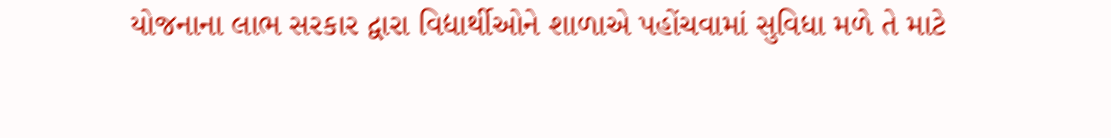યોજનાના લાભ સરકાર દ્વારા વિદ્યાર્થીઓને શાળાએ પહોંચવામાં સુવિધા મળે તે માટે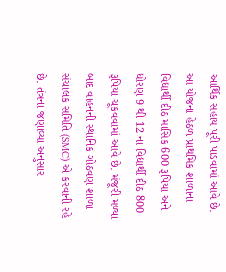આર્થિક સહાય પૂરી પાડવામાં આવે છે. આ યોજના હેઠળ પ્રાથમિક શાળાના વિદ્યાર્થી દીઠ માસિક 600 રૂપિયા અને ધોરણ 9 થી 12 ના વિદ્યાર્થી દીઠ 800 રૂપિયા ચૂકવવામાં આવે છે. મંજૂરી મળ્યા બાદ વાહનની સ્થાનિક ગોઠવણ શાળા સંચાલક સમિતિ (SMC) એ કરવાની રહે છે. તંત્રના જણાવ્યા અનુસાર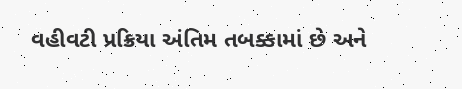વહીવટી પ્રક્રિયા અંતિમ તબક્કામાં છે અને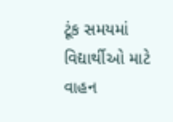ટૂંક સમયમાં વિદ્યાર્થીઓ માટે વાહન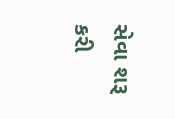સેવા શરૂ કરી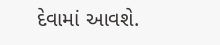દેવામાં આવશે.